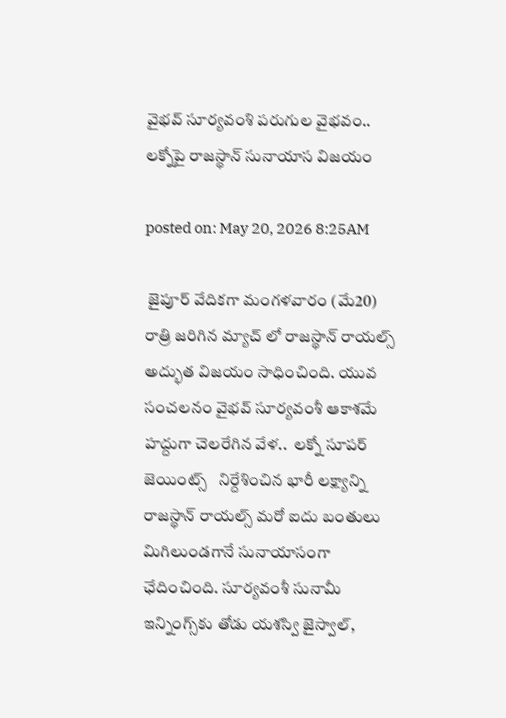వైభవ్ సూర్యవంశి పరుగుల వైభవం.. లక్నోపై రాజస్థాన్ సునాయాస విజయం

posted on: May 20, 2026 8:25AM

 జైపూర్‌ వేదికగా మంగళవారం (మే20) రాత్రి జరిగిన మ్యాచ్ లో రాజస్థాన్ రాయల్స్  అద్భుత విజయం సాధించింది. యువ సంచలనం వైభవ్ సూర్యవంశీ ఆకాశమే హద్దుగా చెలరేగిన వేళ..  లక్నో సూపర్ జెయింట్స్   నిర్దేశించిన భారీ లక్ష్యాన్ని  రాజస్థాన్ రాయల్స్ మరో ఐదు బంతులు మిగిలుండగానే సునాయాసంగా ఛేదించింది. సూర్యవంశీ సునామీ ఇన్నింగ్స్‌కు తోడు యశస్వి జైస్వాల్,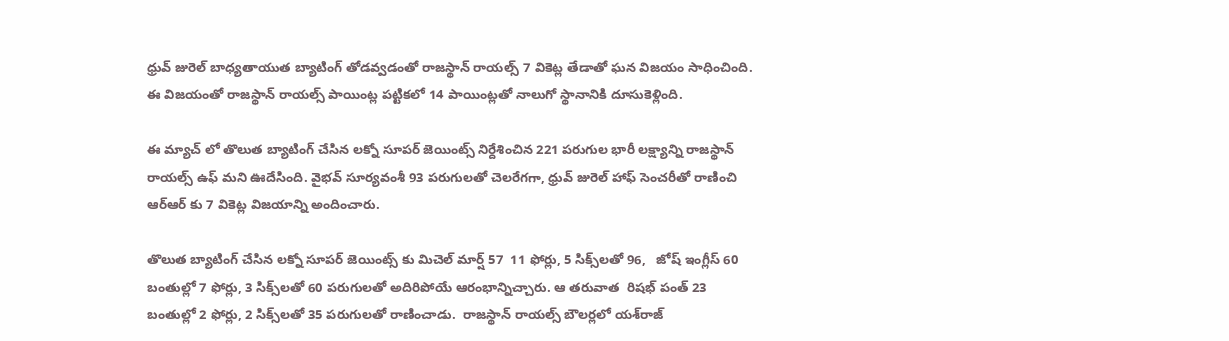ధ్రువ్ జురెల్ బాధ్యతాయుత బ్యాటింగ్ తోడవ్వడంతో రాజస్థాన్ రాయల్స్ 7 వికెట్ల తేడాతో ఘన విజయం సాధించింది. ఈ విజయంతో రాజస్థాన్ రాయల్స్ పాయింట్ల పట్టికలో 14 పాయింట్లతో నాలుగో స్థానానికి దూసుకెళ్లింది.

ఈ మ్యాచ్ లో తొలుత బ్యాటింగ్ చేసిన లక్నో సూపర్ జెయింట్స్ నిర్దేశించిన 221 పరుగుల భారీ లక్ష్యాన్ని రాజస్థాన్ రాయల్స్ ఉఫ్ మని ఊదేసింది. వైభవ్ సూర్యవంశీ 93 పరుగులతో చెలరేగగా, ధ్రువ్ జురెల్ హాఫ్ సెంచరీతో రాణించి ఆర్ఆర్ కు 7 వికెట్ల విజయాన్ని అందించారు.

తొలుత బ్యాటింగ్ చేసిన లక్నో సూపర్ జెయింట్స్ కు మిచెల్ మార్ష్ 57  11 ఫోర్లు, 5 సిక్స్‌లతో 96,   జోష్ ఇంగ్లీస్ 60 బంతుల్లో 7 ఫోర్లు, 3 సిక్స్‌లతో 60 పరుగులతో అదిరిపోయే ఆరంభాన్నిచ్చారు. ఆ తరువాత  రిషభ్ పంత్ 23 బంతుల్లో 2 ఫోర్లు, 2 సిక్స్‌లతో 35 పరుగులతో రాణించాడు.  రాజస్థాన్ రాయల్స్ బౌలర్లలో యశ్‌రాజ్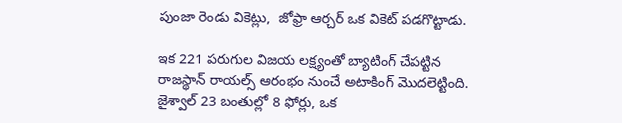పుంజా రెండు వికెట్లు,  జోఫ్రా ఆర్చర్ ఒక వికెట్ పడగొట్టాడు.

ఇక 221 పరుగుల విజయ లక్ష్యంతో బ్యాటింగ్ చేపట్టిన రాజస్థాన్ రాయల్స్ ఆరంభం నుంచే అటాకింగ్ మొదలెట్టింది. జైశ్వాల్ 23 బంతుల్లో 8 ఫోర్లు, ఒక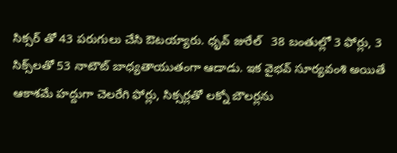సిక్సర్ తో 43 పరుగులు చేసి ఔటయ్యారు. ధృవ్ జురేల్   38 బంతుల్లో 3 ఫోర్లు, 3 సిక్స్‌లతో 53 నాటౌట్ బాధ్యతాయుతంగా ఆడాడు. ఇక వైభవ్ సూర్యవంశి అయితే ఆకాశమే హద్దుగా చెలరేగి ఫోర్లు, సిక్సర్లతో లక్నో బౌలర్లను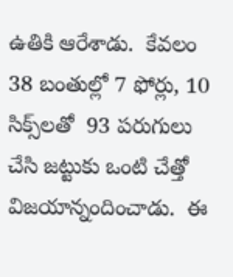ఉతికి ఆరేశాడు.  కేవలం 38 బంతుల్లో 7 ఫోర్లు, 10 సిక్స్‌లతో  93 పరుగులు చేసి జట్టుకు ఒంటి చేత్తో విజయాన్నందించాడు.  ఈ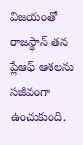విజయంతో రాజస్థాన్ తన ప్లేఆఫ్ ఆశలను సజీవంగా ఉంచుకుంది.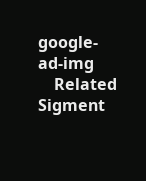google-ad-img
    Related Sigment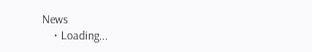News
    • Loading...